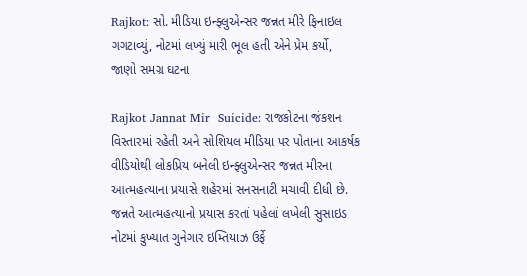Rajkot: સો. મીડિયા ઇન્ફ્લુએન્સર જન્નત મીરે ફિનાઇલ ગગટાવ્યું, નોટમાં લખ્યું મારી ભૂલ હતી એને પ્રેમ કર્યો, જાણો સમગ્ર ઘટના

Rajkot Jannat Mir  Suicide: રાજકોટના જંકશન વિસ્તારમાં રહેતી અને સોશિયલ મીડિયા પર પોતાના આકર્ષક વીડિયોથી લોકપ્રિય બનેલી ઇન્ફ્લુએન્સર જન્નત મીરના આત્મહત્યાના પ્રયાસે શહેરમાં સનસનાટી મચાવી દીધી છે. જન્નતે આત્મહત્યાનો પ્રયાસ કરતાં પહેલાં લખેલી સુસાઇડ નોટમાં કુખ્યાત ગુનેગાર ઇમ્તિયાઝ ઉર્ફે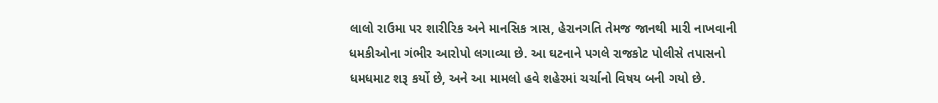લાલો રાઉમા પર શારીરિક અને માનસિક ત્રાસ, હેરાનગતિ તેમજ જાનથી મારી નાખવાની ધમકીઓના ગંભીર આરોપો લગાવ્યા છે. આ ઘટનાને પગલે રાજકોટ પોલીસે તપાસનો ધમધમાટ શરૂ કર્યો છે, અને આ મામલો હવે શહેરમાં ચર્ચાનો વિષય બની ગયો છે.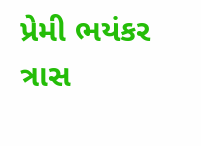પ્રેમી ભયંકર ત્રાસ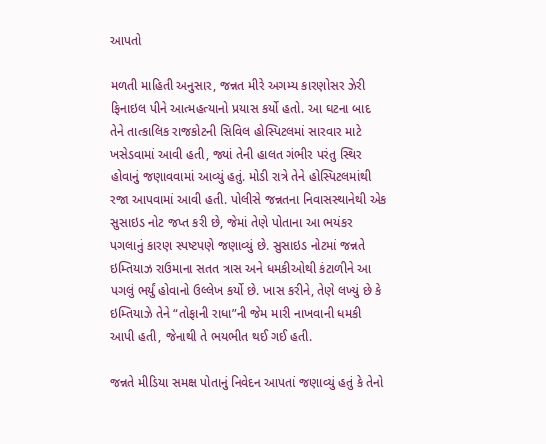આપતો

મળતી માહિતી અનુસાર, જન્નત મીરે અગમ્ય કારણોસર ઝેરી ફિનાઇલ પીને આત્મહત્યાનો પ્રયાસ કર્યો હતો. આ ઘટના બાદ તેને તાત્કાલિક રાજકોટની સિવિલ હોસ્પિટલમાં સારવાર માટે ખસેડવામાં આવી હતી, જ્યાં તેની હાલત ગંભીર પરંતુ સ્થિર હોવાનું જણાવવામાં આવ્યું હતું. મોડી રાત્રે તેને હોસ્પિટલમાંથી રજા આપવામાં આવી હતી. પોલીસે જન્નતના નિવાસસ્થાનેથી એક સુસાઇડ નોટ જપ્ત કરી છે, જેમાં તેણે પોતાના આ ભયંકર પગલાનું કારણ સ્પષ્ટપણે જણાવ્યું છે. સુસાઇડ નોટમાં જન્નતે ઇમ્તિયાઝ રાઉમાના સતત ત્રાસ અને ધમકીઓથી કંટાળીને આ પગલું ભર્યું હોવાનો ઉલ્લેખ કર્યો છે. ખાસ કરીને, તેણે લખ્યું છે કે ઇમ્તિયાઝે તેને “તોફાની રાધા”ની જેમ મારી નાખવાની ધમકી આપી હતી, જેનાથી તે ભયભીત થઈ ગઈ હતી.

જન્નતે મીડિયા સમક્ષ પોતાનું નિવેદન આપતાં જણાવ્યું હતું કે તેનો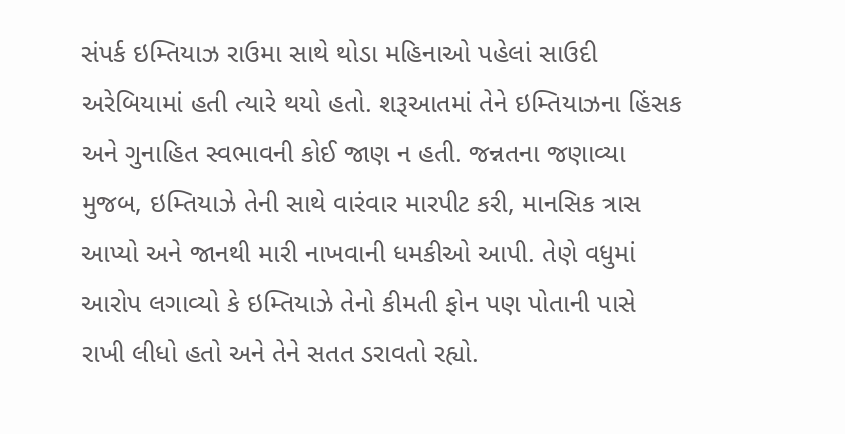સંપર્ક ઇમ્તિયાઝ રાઉમા સાથે થોડા મહિનાઓ પહેલાં સાઉદી અરેબિયામાં હતી ત્યારે થયો હતો. શરૂઆતમાં તેને ઇમ્તિયાઝના હિંસક અને ગુનાહિત સ્વભાવની કોઈ જાણ ન હતી. જન્નતના જણાવ્યા મુજબ, ઇમ્તિયાઝે તેની સાથે વારંવાર મારપીટ કરી, માનસિક ત્રાસ આપ્યો અને જાનથી મારી નાખવાની ધમકીઓ આપી. તેણે વધુમાં આરોપ લગાવ્યો કે ઇમ્તિયાઝે તેનો કીમતી ફોન પણ પોતાની પાસે રાખી લીધો હતો અને તેને સતત ડરાવતો રહ્યો.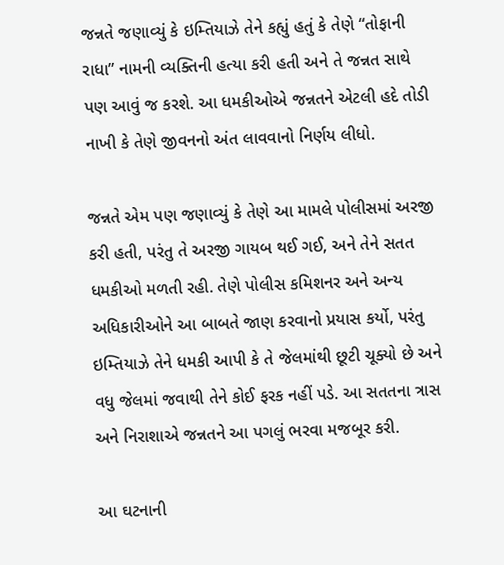જન્નતે જણાવ્યું કે ઇમ્તિયાઝે તેને કહ્યું હતું કે તેણે “તોફાની રાધા” નામની વ્યક્તિની હત્યા કરી હતી અને તે જન્નત સાથે પણ આવું જ કરશે. આ ધમકીઓએ જન્નતને એટલી હદે તોડી નાખી કે તેણે જીવનનો અંત લાવવાનો નિર્ણય લીધો.

જન્નતે એમ પણ જણાવ્યું કે તેણે આ મામલે પોલીસમાં અરજી કરી હતી, પરંતુ તે અરજી ગાયબ થઈ ગઈ, અને તેને સતત ધમકીઓ મળતી રહી. તેણે પોલીસ કમિશનર અને અન્ય અધિકારીઓને આ બાબતે જાણ કરવાનો પ્રયાસ કર્યો, પરંતુ ઇમ્તિયાઝે તેને ધમકી આપી કે તે જેલમાંથી છૂટી ચૂક્યો છે અને વધુ જેલમાં જવાથી તેને કોઈ ફરક નહીં પડે. આ સતતના ત્રાસ અને નિરાશાએ જન્નતને આ પગલું ભરવા મજબૂર કરી.

આ ઘટનાની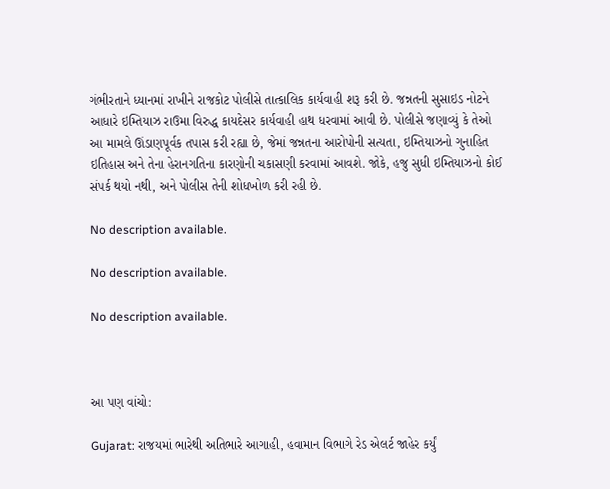ગંભીરતાને ધ્યાનમાં રાખીને રાજકોટ પોલીસે તાત્કાલિક કાર્યવાહી શરૂ કરી છે. જન્નતની સુસાઇડ નોટને આધારે ઇમ્તિયાઝ રાઉમા વિરુદ્ધ કાયદેસર કાર્યવાહી હાથ ધરવામાં આવી છે. પોલીસે જણાવ્યું કે તેઓ આ મામલે ઊંડાણપૂર્વક તપાસ કરી રહ્યા છે, જેમાં જન્નતના આરોપોની સત્યતા, ઇમ્તિયાઝનો ગુનાહિત ઇતિહાસ અને તેના હેરાનગતિના કારણોની ચકાસણી કરવામાં આવશે. જોકે, હજુ સુધી ઇમ્તિયાઝનો કોઈ સંપર્ક થયો નથી, અને પોલીસ તેની શોધખોળ કરી રહી છે.

No description available.

No description available.

No description available.



આ પણ વાંચો:

Gujarat: રાજયમાં ભારેથી અતિભારે આગાહી, હવામાન વિભાગે રેડ એલર્ટ જાહેર કર્યું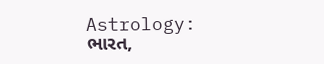Astrology: ભારત,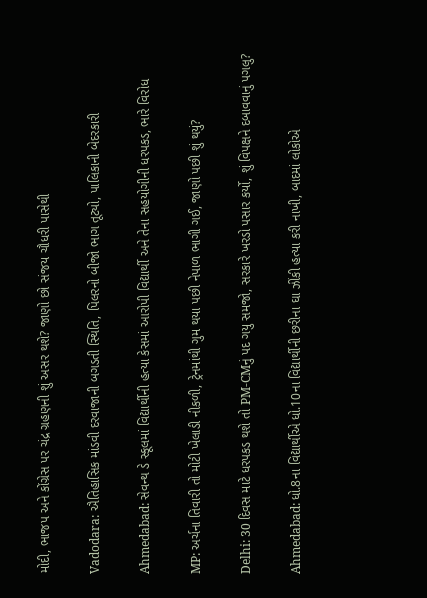મોદી, ભાજપ અને કોંગ્રેસ પર ચંદ્ર ગ્રહણની શું અસર થશે? જાણો છો સંજય ચૌધરી પાસેથી

Vadodara: ઐતિહાસિક માંડવી દરવાજાની બગડતી સ્થિતિ, પિલરનો બીજો ભાગ તૂટ્યો, પાલિકાની બેદરકારી

Ahmedabad: સેવન્થ ડે સ્કૂલમાં વિદ્યાર્થીની હત્યા કેસમાં આરોપી વિદ્યાર્થી અને તેના સહયોગીની ધરપકડ, ભારે વિરોધ

MP: અર્ચના તિવારી તો મોટી ખેલાડી નીકળી, ટ્રેનમાંથી ગુમ થયા પછી નેપાળ ભાગી ગઈ, જાણો પછી શું થયું?

Delhi: 30 દિવસ માટે ધરપકડ થશે તો PM-CMનું પદ ગયુ સમજો, સરકારે ખરડો પસાર કર્યો, શું વિપક્ષને દબાવવાનું પગલુ?

Ahmedabad: ધો.8ના વિદ્યાર્થીએ ધો.10ના વિદ્યાર્થીની છરીના ઘા ઝીંકી હત્યા કરી નાખી, બાદમાં લોકોએ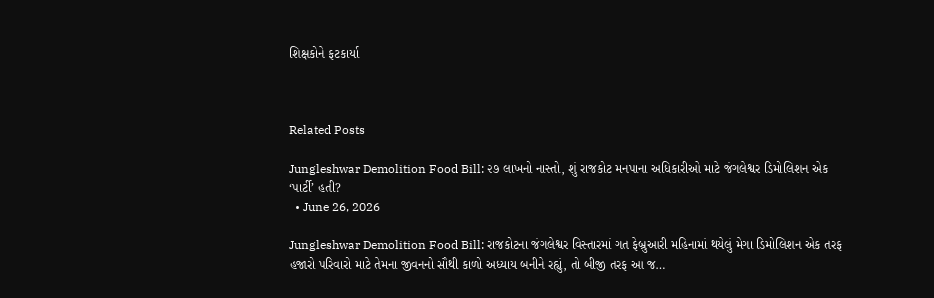શિક્ષકોને ફટકાર્યા



Related Posts

Jungleshwar Demolition Food Bill: ૨૭ લાખનો નાસ્તો, શું રાજકોટ મનપાના અધિકારીઓ માટે જંગલેશ્વર ડિમોલિશન એક ‘પાર્ટી’ હતી?
  • June 26, 2026

Jungleshwar Demolition Food Bill: રાજકોટના જંગલેશ્વર વિસ્તારમાં ગત ફેબ્રુઆરી મહિનામાં થયેલું મેગા ડિમોલિશન એક તરફ હજારો પરિવારો માટે તેમના જીવનનો સૌથી કાળો અધ્યાય બનીને રહ્યું, તો બીજી તરફ આ જ…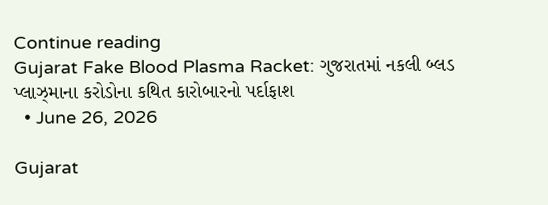Continue reading
Gujarat Fake Blood Plasma Racket: ગુજરાતમાં નકલી બ્લડ પ્લાઝ્માના કરોડોના કથિત કારોબારનો પર્દાફાશ
  • June 26, 2026

Gujarat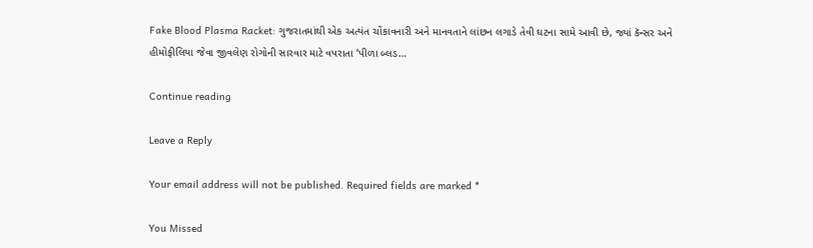Fake Blood Plasma Racket: ગુજરાતમાંથી એક અત્યંત ચોંકાવનારી અને માનવતાને લાંછન લગાડે તેવી ઘટના સામે આવી છે, જ્યાં કૅન્સર અને હીમોફીલિયા જેવા જીવલેણ રોગોની સારવાર માટે વપરાતા ‘પીળા બ્લડ…

Continue reading

Leave a Reply

Your email address will not be published. Required fields are marked *

You Missed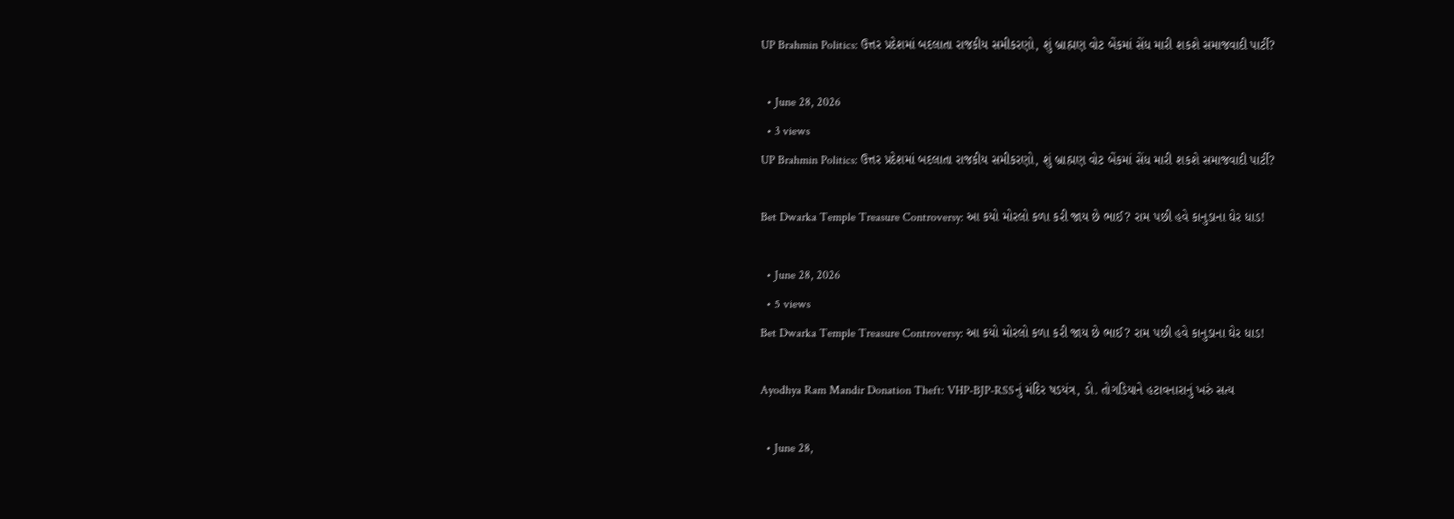UP Brahmin Politics: ઉત્તર પ્રદેશમાં બદલાતા રાજકીય સમીકરણો, શું બ્રાહ્મણ વોટ બેંકમાં સેંધ મારી શકશે સમાજવાદી પાર્ટી?

  • June 28, 2026
  • 3 views
UP Brahmin Politics: ઉત્તર પ્રદેશમાં બદલાતા રાજકીય સમીકરણો, શું બ્રાહ્મણ વોટ બેંકમાં સેંધ મારી શકશે સમાજવાદી પાર્ટી?

Bet Dwarka Temple Treasure Controversy: આ કયો મોરલો કળા કરી જાય છે ભાઈ? રામ પછી હવે કાનુડાના ઘેર ધાડ!

  • June 28, 2026
  • 5 views
Bet Dwarka Temple Treasure Controversy: આ કયો મોરલો કળા કરી જાય છે ભાઈ? રામ પછી હવે કાનુડાના ઘેર ધાડ!

Ayodhya Ram Mandir Donation Theft: VHP-BJP-RSSનું મંદિર ષડયંત્ર, ડો. તોગડિયાને હટાવનારાનું ખરું સત્ય

  • June 28,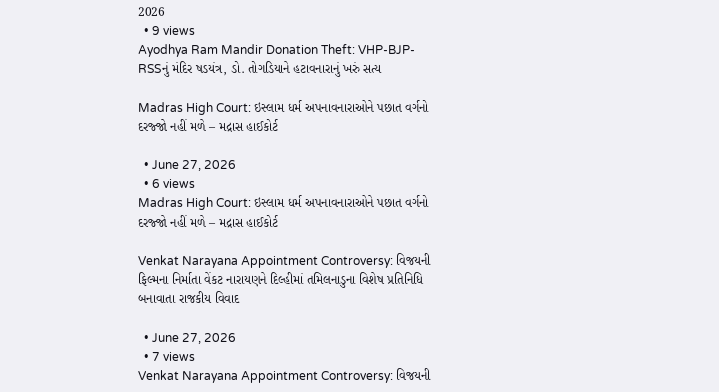2026
  • 9 views
Ayodhya Ram Mandir Donation Theft: VHP-BJP-RSSનું મંદિર ષડયંત્ર, ડો. તોગડિયાને હટાવનારાનું ખરું સત્ય

Madras High Court: ઇસ્લામ ધર્મ અપનાવનારાઓને પછાત વર્ગનો દરજ્જો નહીં મળે – મદ્રાસ હાઈકોર્ટ

  • June 27, 2026
  • 6 views
Madras High Court: ઇસ્લામ ધર્મ અપનાવનારાઓને પછાત વર્ગનો દરજ્જો નહીં મળે – મદ્રાસ હાઈકોર્ટ

Venkat Narayana Appointment Controversy: વિજયની ફિલ્મના નિર્માતા વેંકટ નારાયણને દિલ્હીમાં તમિલનાડુના વિશેષ પ્રતિનિધિ બનાવાતા રાજકીય વિવાદ

  • June 27, 2026
  • 7 views
Venkat Narayana Appointment Controversy: વિજયની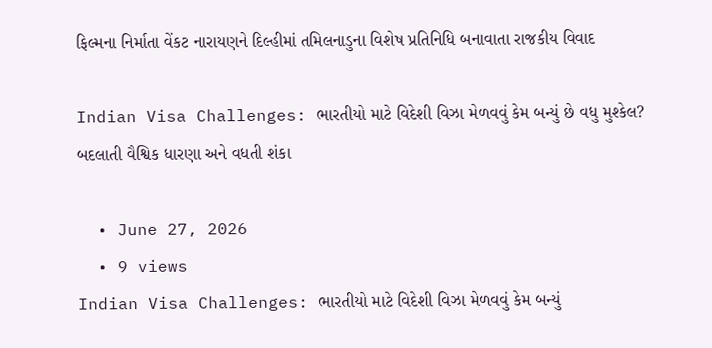ફિલ્મના નિર્માતા વેંકટ નારાયણને દિલ્હીમાં તમિલનાડુના વિશેષ પ્રતિનિધિ બનાવાતા રાજકીય વિવાદ

Indian Visa Challenges: ભારતીયો માટે વિદેશી વિઝા મેળવવું કેમ બન્યું છે વધુ મુશ્કેલ? બદલાતી વૈશ્વિક ધારણા અને વધતી શંકા

  • June 27, 2026
  • 9 views
Indian Visa Challenges: ભારતીયો માટે વિદેશી વિઝા મેળવવું કેમ બન્યું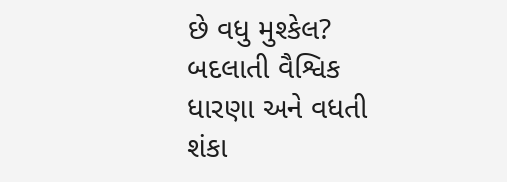છે વધુ મુશ્કેલ? બદલાતી વૈશ્વિક ધારણા અને વધતી શંકા